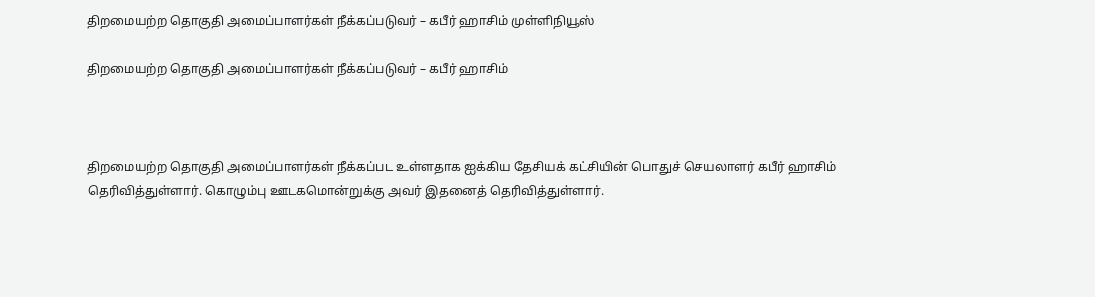திறமையற்ற தொகுதி அமைப்பாளர்கள் நீக்கப்படுவர் – கபீர் ஹாசிம் முள்ளிநியூஸ்

திறமையற்ற தொகுதி அமைப்பாளர்கள் நீக்கப்படுவர் – கபீர் ஹாசிம்



திறமையற்ற தொகுதி அமைப்பாளர்கள் நீக்கப்பட உள்ளதாக ஐக்கிய தேசியக் கட்சியின் பொதுச் செயலாளர் கபீர் ஹாசிம் தெரிவித்துள்ளார். கொழும்பு ஊடகமொன்றுக்கு அவர் இதனைத் தெரிவித்துள்ளார்.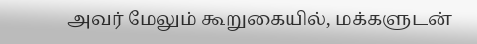அவர் மேலும் கூறுகையில், மக்களுடன்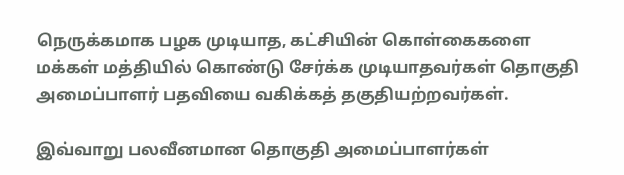நெருக்கமாக பழக முடியாத, கட்சியின் கொள்கைகளை மக்கள் மத்தியில் கொண்டு சேர்க்க முடியாதவர்கள் தொகுதி அமைப்பாளர் பதவியை வகிக்கத் தகுதியற்றவர்கள்.

இவ்வாறு பலவீனமான தொகுதி அமைப்பாளர்கள்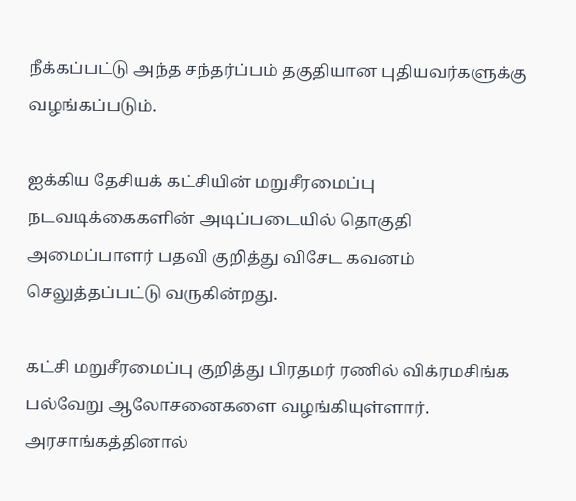நீக்கப்பட்டு அந்த சந்தர்ப்பம் தகுதியான புதியவர்களுக்கு வழங்கப்படும்.

ஐக்கிய தேசியக் கட்சியின் மறுசீரமைப்பு நடவடிக்கைகளின் அடிப்படையில் தொகுதி அமைப்பாளர் பதவி குறித்து விசேட கவனம் செலுத்தப்பட்டு வருகின்றது.

கட்சி மறுசீரமைப்பு குறித்து பிரதமர் ரணில் விக்ரமசிங்க பல்வேறு ஆலோசனைகளை வழங்கியுள்ளார். அரசாங்கத்தினால்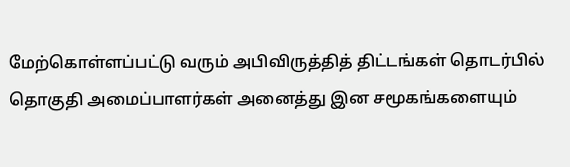மேற்கொள்ளப்பட்டு வரும் அபிவிருத்தித் திட்டங்கள் தொடர்பில் தொகுதி அமைப்பாளர்கள் அனைத்து இன சமூகங்களையும்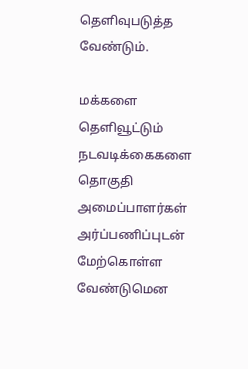தெளிவுபடுத்த வேண்டும்.

மக்களை தெளிவூட்டும் நடவடிக்கைகளை தொகுதி அமைப்பாளர்கள் அர்ப்பணிப்புடன் மேற்கொள்ள வேண்டுமென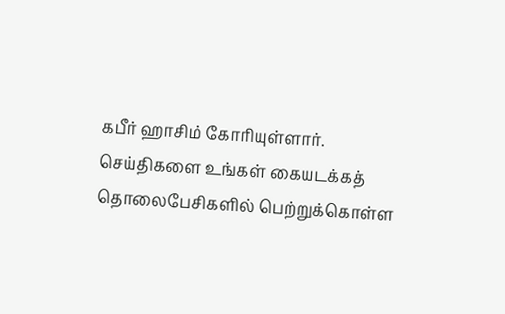கபீர் ஹாசிம் கோரியுள்ளார்.
செய்திகளை உங்கள் கையடக்கத் தொலைபேசிகளில் பெற்றுக்கொள்ள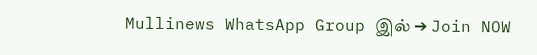Mullinews WhatsApp Group இல் ➔ Join NOW